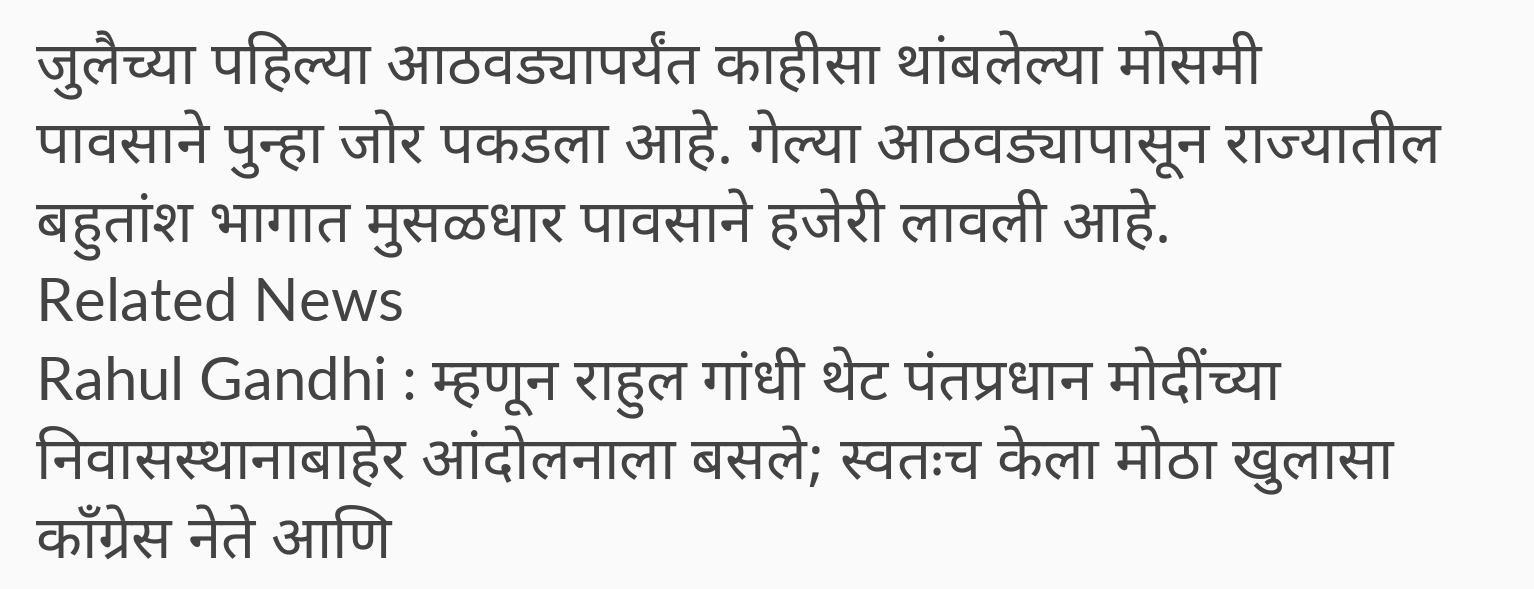जुलैच्या पहिल्या आठवड्यापर्यंत काहीसा थांबलेल्या मोसमी
पावसाने पुन्हा जोर पकडला आहे. गेल्या आठवड्यापासून राज्यातील
बहुतांश भागात मुसळधार पावसाने हजेरी लावली आहे.
Related News
Rahul Gandhi : म्हणून राहुल गांधी थेट पंतप्रधान मोदींच्या निवासस्थानाबाहेर आंदोलनाला बसले; स्वतःच केला मोठा खुलासा
काँग्रेस नेते आणि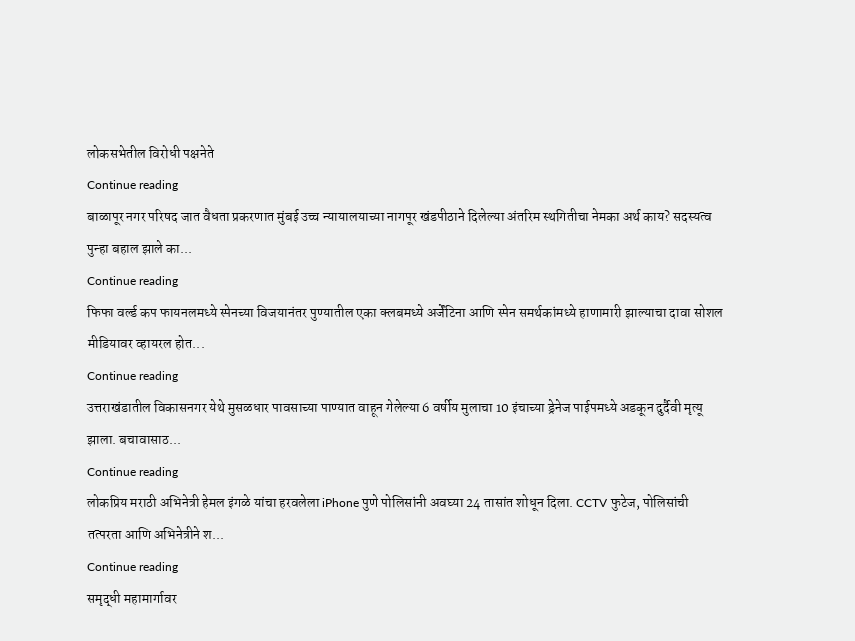लोकसभेतील विरोधी पक्षनेते
Continue reading
बाळापूर नगर परिषद जात वैधता प्रकरणात मुंबई उच्च न्यायालयाच्या नागपूर खंडपीठाने दिलेल्या अंतरिम स्थगितीचा नेमका अर्थ काय? सदस्यत्व पुन्हा बहाल झाले का...
Continue reading
फिफा वर्ल्ड कप फायनलमध्ये स्पेनच्या विजयानंतर पुण्यातील एका क्लबमध्ये अर्जेंटिना आणि स्पेन समर्थकांमध्ये हाणामारी झाल्याचा दावा सोशल मीडियावर व्हायरल होत...
Continue reading
उत्तराखंडातील विकासनगर येथे मुसळधार पावसाच्या पाण्यात वाहून गेलेल्या 6 वर्षीय मुलाचा 10 इंचाच्या ड्रेनेज पाईपमध्ये अडकून दुर्दैवी मृत्यू झाला. बचावासाठ...
Continue reading
लोकप्रिय मराठी अभिनेत्री हेमल इंगळे यांचा हरवलेला iPhone पुणे पोलिसांनी अवघ्या 24 तासांत शोधून दिला. CCTV फुटेज, पोलिसांची तत्परता आणि अभिनेत्रीने श...
Continue reading
समृद्धी महामार्गावर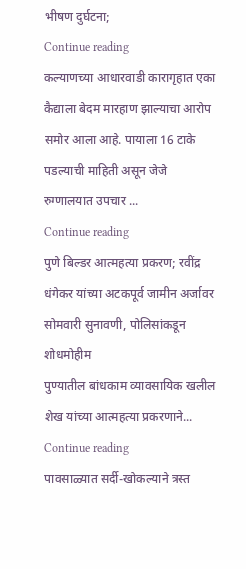भीषण दुर्घटना;
Continue reading
कल्याणच्या आधारवाडी कारागृहात एका कैद्याला बेदम मारहाण झाल्याचा आरोप समोर आला आहे. पायाला 16 टाके पडल्याची माहिती असून जेजे रुग्णालयात उपचार ...
Continue reading
पुणे बिल्डर आत्महत्या प्रकरण; रवींद्र धंगेकर यांच्या अटकपूर्व जामीन अर्जावर सोमवारी सुनावणी, पोलिसांकडून शोधमोहीम
पुण्यातील बांधकाम व्यावसायिक खलील शेख यांच्या आत्महत्या प्रकरणाने...
Continue reading
पावसाळ्यात सर्दी-खोकल्याने त्रस्त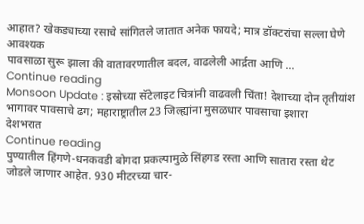आहात? खेकड्याच्या रसाचे सांगितले जातात अनेक फायदे; मात्र डॉक्टरांचा सल्ला घेणे आवश्यक
पावसाळा सुरू झाला की वातावरणातील बदल, वाढलेली आर्द्रता आणि ...
Continue reading
Monsoon Update : इस्रोच्या सॅटेलाइट चित्रांनी वाढवली चिंता! देशाच्या दोन तृतीयांश भागावर पावसाचे ढग; महाराष्ट्रातील 23 जिल्ह्यांना मुसळधार पावसाचा इशारा
देशभरात
Continue reading
पुण्यातील हिंगणे-धनकवडी बोगदा प्रकल्पामुळे सिंहगड रस्ता आणि सातारा रस्ता थेट जोडले जाणार आहेत. 930 मीटरच्या चार-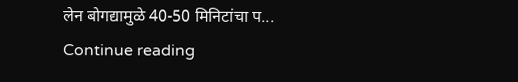लेन बोगद्यामुळे 40-50 मिनिटांचा प...
Continue reading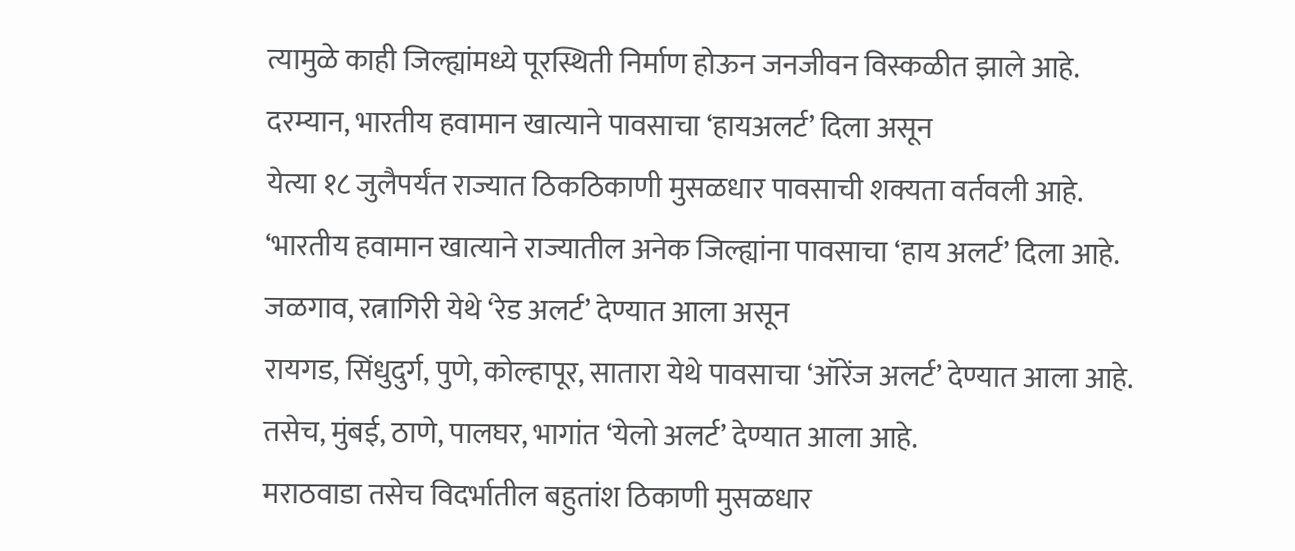त्यामुळे काही जिल्ह्यांमध्ये पूरस्थिती निर्माण होऊन जनजीवन विस्कळीत झाले आहे.
दरम्यान, भारतीय हवामान खात्याने पावसाचा ‘हायअलर्ट’ दिला असून
येत्या १८ जुलैपर्यंत राज्यात ठिकठिकाणी मुसळधार पावसाची शक्यता वर्तवली आहे.
‘भारतीय हवामान खात्याने राज्यातील अनेक जिल्ह्यांना पावसाचा ‘हाय अलर्ट’ दिला आहे.
जळगाव, रत्नागिरी येथे ‘रेड अलर्ट’ देण्यात आला असून
रायगड, सिंधुदुर्ग, पुणे, कोल्हापूर, सातारा येथे पावसाचा ‘ऑरेंज अलर्ट’ देण्यात आला आहे.
तसेच, मुंबई, ठाणे, पालघर, भागांत ‘येलो अलर्ट’ देण्यात आला आहे.
मराठवाडा तसेच विदर्भातील बहुतांश ठिकाणी मुसळधार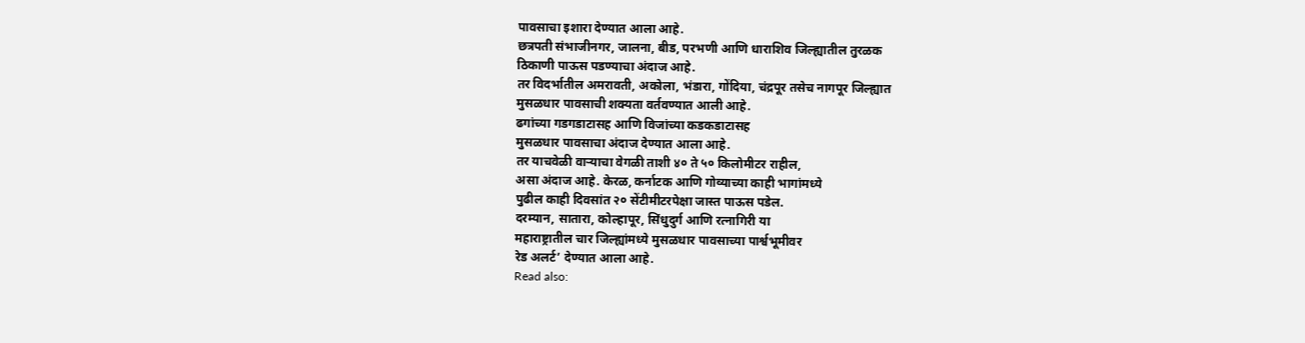पावसाचा इशारा देण्यात आला आहे.
छत्रपती संभाजीनगर, जालना, बीड, परभणी आणि धाराशिव जिल्ह्यातील तुरळक
ठिकाणी पाऊस पडण्याचा अंदाज आहे.
तर विदर्भातील अमरावती, अकोला, भंडारा, गोंदिया, चंद्रपूर तसेच नागपूर जिल्ह्यात
मुसळधार पावसाची शक्यता वर्तवण्यात आली आहे.
ढगांच्या गडगडाटासह आणि विजांच्या कडकडाटासह
मुसळधार पावसाचा अंदाज देण्यात आला आहे.
तर याचवेळी वाऱ्याचा वेगळी ताशी ४० ते ५० किलोमीटर राहील,
असा अंदाज आहे. केरळ, कर्नाटक आणि गोव्याच्या काही भागांमध्ये
पुढील काही दिवसांत २० सेंटीमीटरपेक्षा जास्त पाऊस पडेल.
दरम्यान, सातारा, कोल्हापूर, सिंधुदुर्ग आणि रत्नागिरी या
महाराष्ट्रातील चार जिल्ह्यांमध्ये मुसळधार पावसाच्या पार्श्वभूमीवर
रेड अलर्ट’ देण्यात आला आहे.
Read also: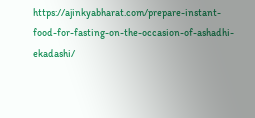https://ajinkyabharat.com/prepare-instant-food-for-fasting-on-the-occasion-of-ashadhi-ekadashi/